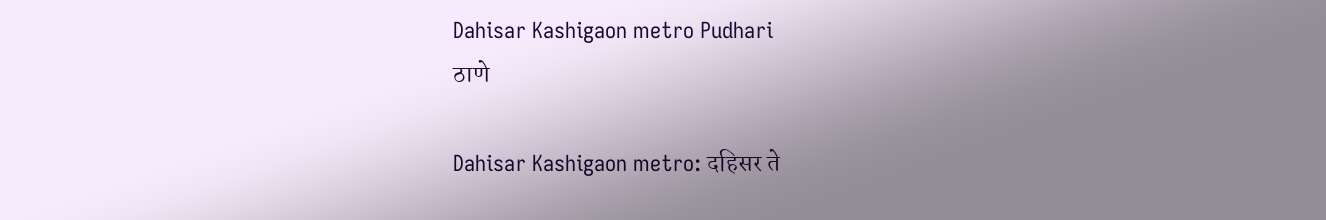Dahisar Kashigaon metro Pudhari
ठाणे

Dahisar Kashigaon metro: दहिसर ते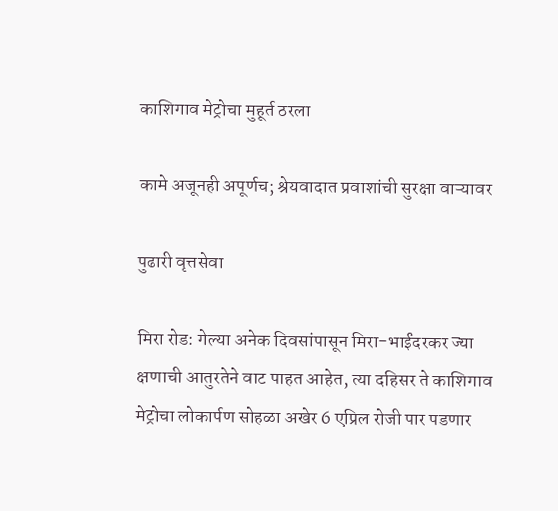काशिगाव मेट्रोचा मुहूर्त ठरला

कामे अजूनही अपूर्णच; श्रेयवादात प्रवाशांची सुरक्षा वाऱ्यावर

पुढारी वृत्तसेवा

मिरा रोड: गेल्या अनेक दिवसांपासून मिरा-भाईंदरकर ज्या क्षणाची आतुरतेने वाट पाहत आहेत, त्या दहिसर ते काशिगाव मेट्रोचा लोकार्पण सोहळा अखेर 6 एप्रिल रोजी पार पडणार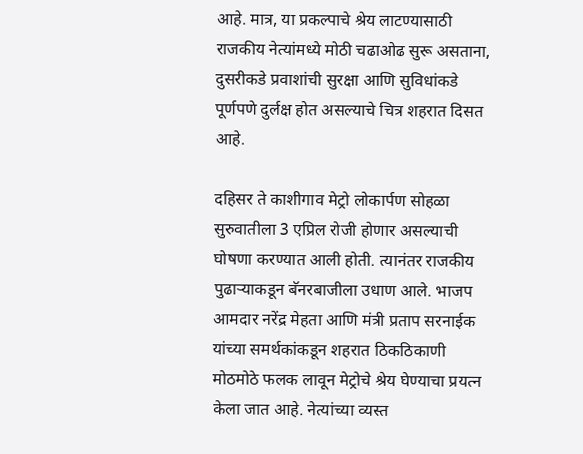आहे. मात्र, या प्रकल्पाचे श्रेय लाटण्यासाठी राजकीय नेत्यांमध्ये मोठी चढाओढ सुरू असताना, दुसरीकडे प्रवाशांची सुरक्षा आणि सुविधांकडे पूर्णपणे दुर्लक्ष होत असल्याचे चित्र शहरात दिसत आहे.

दहिसर ते काशीगाव मेट्रो लोकार्पण सोहळा सुरुवातीला 3 एप्रिल रोजी होणार असल्याची घोषणा करण्यात आली होती. त्यानंतर राजकीय पुढाऱ्याकडून बॅनरबाजीला उधाण आले. भाजप आमदार नरेंद्र मेहता आणि मंत्री प्रताप सरनाईक यांच्या समर्थकांकडून शहरात ठिकठिकाणी मोठमोठे फलक लावून मेट्रोचे श्रेय घेण्याचा प्रयत्न केला जात आहे. नेत्यांच्या व्यस्त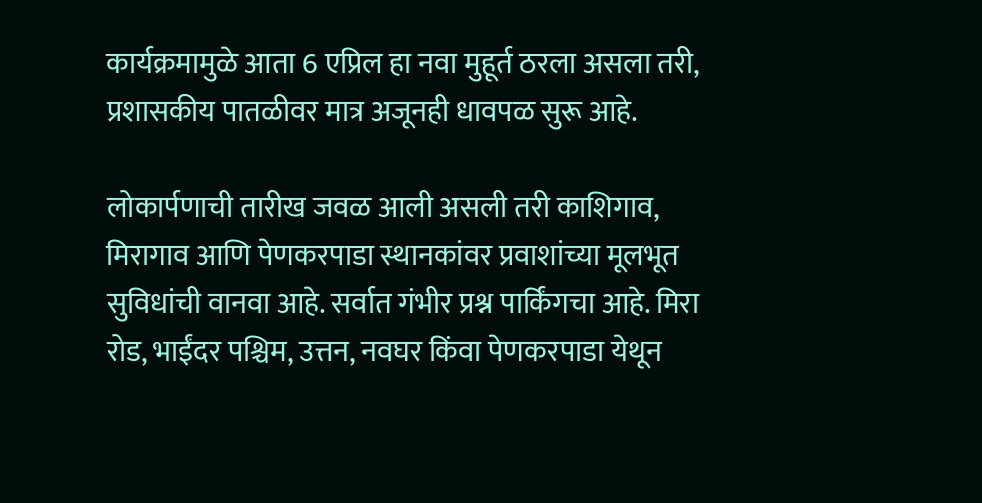कार्यक्रमामुळे आता 6 एप्रिल हा नवा मुहूर्त ठरला असला तरी, प्रशासकीय पातळीवर मात्र अजूनही धावपळ सुरू आहे.

लोकार्पणाची तारीख जवळ आली असली तरी काशिगाव, मिरागाव आणि पेणकरपाडा स्थानकांवर प्रवाशांच्या मूलभूत सुविधांची वानवा आहे. सर्वात गंभीर प्रश्न पार्किंगचा आहे. मिरा रोड, भाईंदर पश्चिम, उत्तन, नवघर किंवा पेणकरपाडा येथून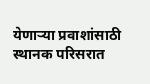येणाऱ्या प्रवाशांसाठी स्थानक परिसरात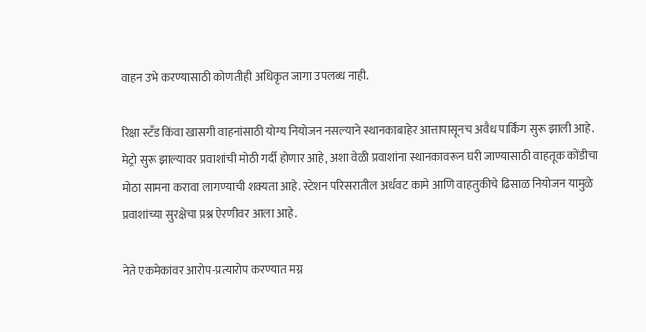वाहन उभे करण्यासाठी कोणतीही अधिकृत जागा उपलब्ध नाही.

रिक्षा स्टँड किंवा खासगी वाहनांसाठी योग्य नियोजन नसल्याने स्थानकाबाहेर आत्तापासूनच अवैध पार्किंग सुरू झाली आहे. मेट्रो सुरू झाल्यावर प्रवाशांची मोठी गर्दी होणार आहे, अशा वेळी प्रवाशांना स्थानकावरून घरी जाण्यासाठी वाहतूक कोंडीचा मोठा सामना करावा लागण्याची शक्यता आहे. स्टेशन परिसरातील अर्धवट कामे आणि वाहतुकीचे ढिसाळ नियोजन यामुळे प्रवाशांच्या सुरक्षेचा प्रश्न ऐरणीवर आला आहे.

नेते एकमेकांवर आरोप-प्रत्यारोप करण्यात मग्न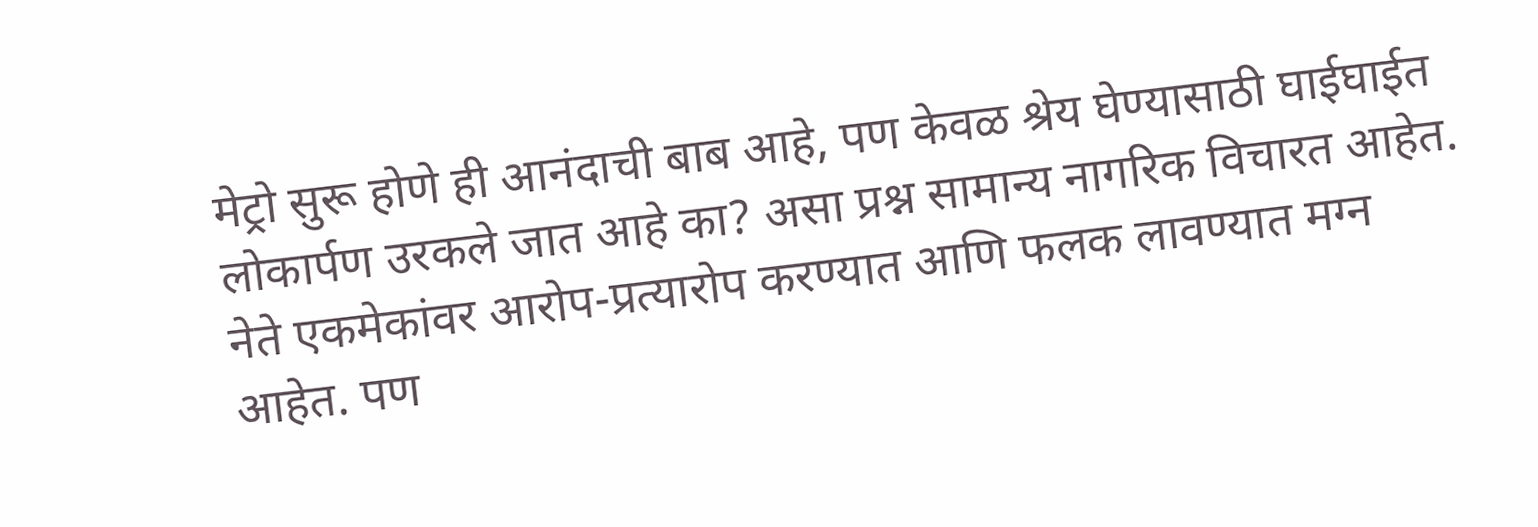मेट्रो सुरू होणे ही आनंदाची बाब आहे, पण केवळ श्रेय घेण्यासाठी घाईघाईत लोकार्पण उरकले जात आहे का? असा प्रश्न सामान्य नागरिक विचारत आहेत. नेते एकमेकांवर आरोप-प्रत्यारोप करण्यात आणि फलक लावण्यात मग्न आहेत. पण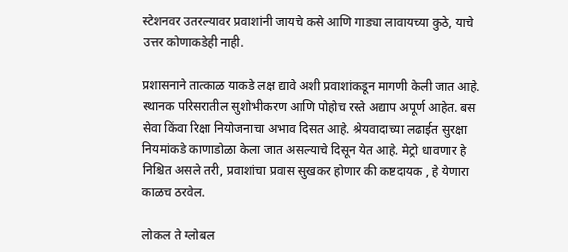स्टेशनवर उतरल्यावर प्रवाशांनी जायचे कसे आणि गाड्या लावायच्या कुठे, याचे उत्तर कोणाकडेही नाही.

प्रशासनाने तात्काळ याकडे लक्ष द्यावे अशी प्रवाशांकडून मागणी केली जात आहे. स्थानक परिसरातील सुशोभीकरण आणि पोहोच रस्ते अद्याप अपूर्ण आहेत. बस सेवा किंवा रिक्षा नियोजनाचा अभाव दिसत आहे. श्रेयवादाच्या लढाईत सुरक्षा नियमांकडे काणाडोळा केला जात असल्याचे दिसून येत आहे. मेट्रो धावणार हे निश्चित असले तरी, प्रवाशांचा प्रवास सुखकर होणार की कष्टदायक , हे येणारा काळच ठरवेल.

लोकल ते ग्लोबल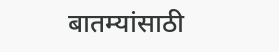बातम्यांसाठी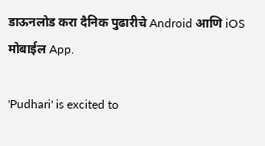डाऊनलोड करा दैनिक पुढारीचे Android आणि iOS मोबाईल App.

'Pudhari' is excited to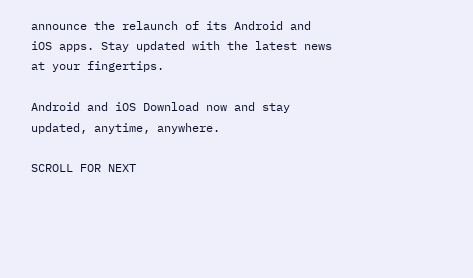announce the relaunch of its Android and iOS apps. Stay updated with the latest news at your fingertips.

Android and iOS Download now and stay updated, anytime, anywhere.

SCROLL FOR NEXT